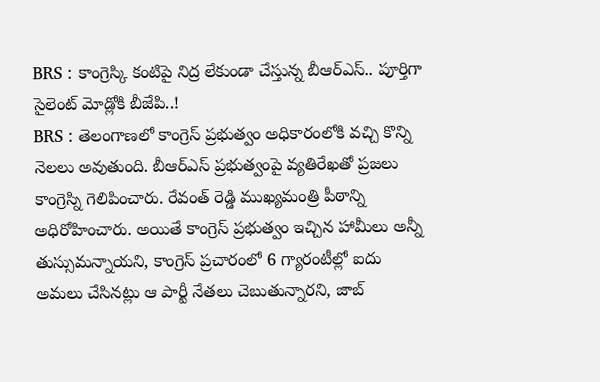BRS : కాంగ్రెస్కి కంటిపై నిద్ర లేకుండా చేస్తున్న బీఆర్ఎస్.. పూర్తిగా సైలెంట్ మోడ్లోకి బీజేపి..!
BRS : తెలంగాణలో కాంగ్రెస్ ప్రభుత్వం అధికారంలోకి వచ్చి కొన్ని నెలలు అవుతుంది. బీఆర్ఎస్ ప్రభుత్వంపై వ్యతిరేఖతో ప్రజలు కాంగ్రెస్ని గెలిపించారు. రేవంత్ రెడ్డి ముఖ్యమంత్రి పీఠాన్ని అధిరోహించారు. అయితే కాంగ్రెస్ ప్రభుత్వం ఇచ్చిన హామీలు అన్నీ తుస్సుమన్నాయని, కాంగ్రెస్ ప్రచారంలో 6 గ్యారంటీల్లో ఐదు అమలు చేసినట్లు ఆ పార్టీ నేతలు చెబుతున్నారని, జాబ్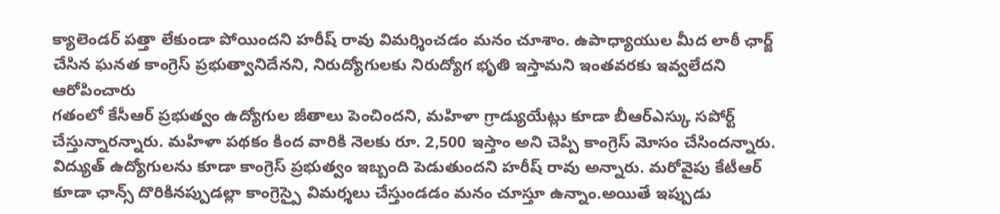క్యాలెండర్ పత్తా లేకుండా పోయిందని హరీష్ రావు విమర్శించడం మనం చూశాం. ఉపాధ్యాయుల మీద లాఠీ ఛార్జ్ చేసిన ఘనత కాంగ్రెస్ ప్రభుత్వానిదేనని, నిరుద్యోగులకు నిరుద్యోగ భృతి ఇస్తామని ఇంతవరకు ఇవ్వలేదని ఆరోపించారు
గతంలో కేసీఆర్ ప్రభుత్వం ఉద్యోగుల జీతాలు పెంచిందని, మహిళా గ్రాడ్యుయేట్లు కూడా బీఆర్ఎస్కు సపోర్ట్ చేస్తున్నారన్నారు. మహిళా పథకం కింద వారికి నెలకు రూ. 2,500 ఇస్తాం అని చెప్పి కాంగ్రెస్ మోసం చేసిందన్నారు. విద్యుత్ ఉద్యోగులను కూడా కాంగ్రెస్ ప్రభుత్వం ఇబ్బంది పెడుతుందని హరీష్ రావు అన్నారు. మరోవైపు కేటీఆర్ కూడా ఛాన్స్ దొరికినప్పుడల్లా కాంగ్రెస్పై విమర్శలు చేస్తుండడం మనం చూస్తూ ఉన్నాం.అయితే ఇప్పుడు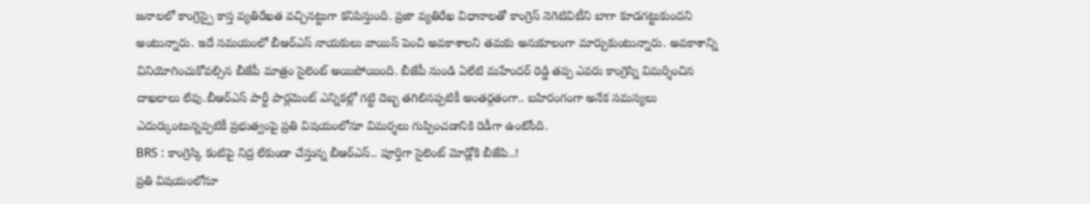జనాలలో కాంగ్రెస్పై కాస్త వ్యతిరేఖత వచ్చినట్టుగా కనిపిస్తుంది. ప్రజా వ్యతిరేఖ విధానాలతో కాంగ్రెస్ నెగెటివిటీని బాగా కూడగట్టుకుందని అంటున్నారు. ఇదే సమయంలో బీఆర్ఎస్ నాయకులు వాయిస్ పెంచి అవకాశాలని తమకు అనుకూలంగా మార్చుకుంటున్నారు. అవకాశాన్ని వినియోగించుకోవల్సిన బీజేపీ మాత్రం సైలెంట్ అయిపోయింది. బీజేపీ నుండి ఏలేటి మహేందర్ రెడ్డి తప్ప ఎవరు కాంగ్రెస్ని విమర్శించిన దాఖలాలు లేవు.బీఆర్ఎస్ పార్టీ పార్లమెంట్ ఎన్నికల్లో గట్టి దెబ్బ తగిలినప్పటికీ అంతర్గతంగా.. బహిరంగంగా అనేక సమస్యలు ఎదుర్కుంటున్నప్పటికీ ప్రభుత్వంపై ప్రతి విషయంలోనూ విమర్శలు గుప్పించడానికి రెడీగా ఉంటోంది.
BRS : కాంగ్రెస్కి కంటిపై నిద్ర లేకుండా చేస్తున్న బీఆర్ఎస్.. పూర్తిగా సైలెంట్ మోడ్లోకి బీజేపి..!
ప్రతి విషయంలోనూ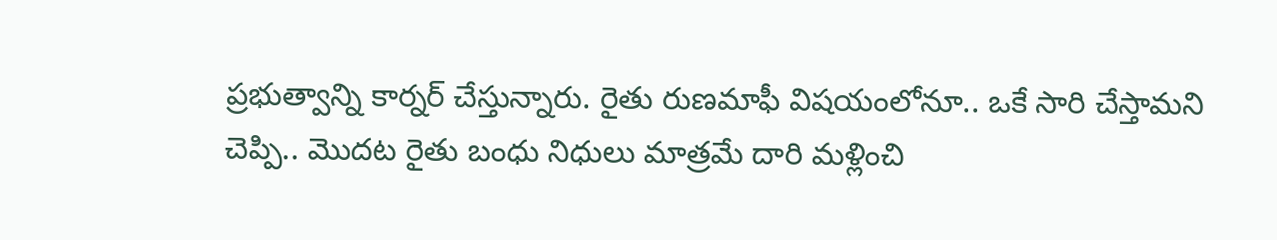ప్రభుత్వాన్ని కార్నర్ చేస్తున్నారు. రైతు రుణమాఫీ విషయంలోనూ.. ఒకే సారి చేస్తామని చెప్పి.. మొదట రైతు బంధు నిధులు మాత్రమే దారి మళ్లించి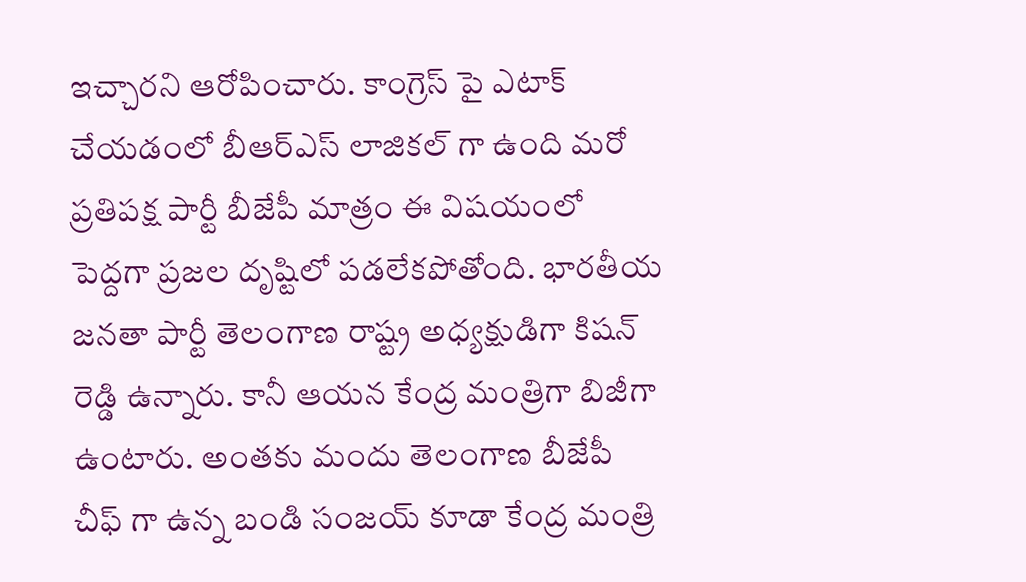ఇచ్చారని ఆరోపించారు. కాంగ్రెస్ పై ఎటాక్ చేయడంలో బీఆర్ఎస్ లాజికల్ గా ఉంది మరో ప్రతిపక్ష పార్టీ బీజేపీ మాత్రం ఈ విషయంలో పెద్దగా ప్రజల దృష్టిలో పడలేకపోతోంది. భారతీయ జనతా పార్టీ తెలంగాణ రాష్ట్ర అధ్యక్షుడిగా కిషన్ రెడ్డి ఉన్నారు. కానీ ఆయన కేంద్ర మంత్రిగా బిజీగా ఉంటారు. అంతకు మందు తెలంగాణ బీజేపీ చీఫ్ గా ఉన్న బండి సంజయ్ కూడా కేంద్ర మంత్రి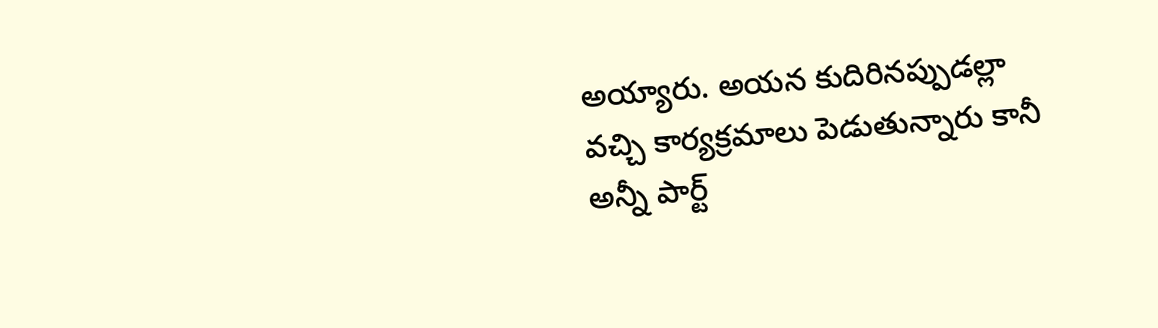అయ్యారు. అయన కుదిరినప్పుడల్లా వచ్చి కార్యక్రమాలు పెడుతున్నారు కానీ అన్నీ పార్ట్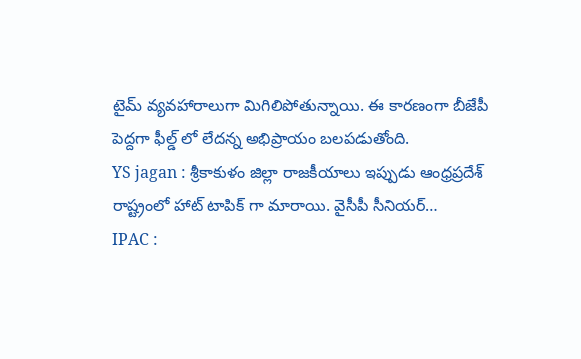టైమ్ వ్యవహారాలుగా మిగిలిపోతున్నాయి. ఈ కారణంగా బీజేపీ పెద్దగా ఫీల్డ్ లో లేదన్న అభిప్రాయం బలపడుతోంది.
YS jagan : శ్రీకాకుళం జిల్లా రాజకీయాలు ఇప్పుడు ఆంధ్రప్రదేశ్ రాష్ట్రంలో హాట్ టాపిక్ గా మారాయి. వైసీపీ సీనియర్…
IPAC :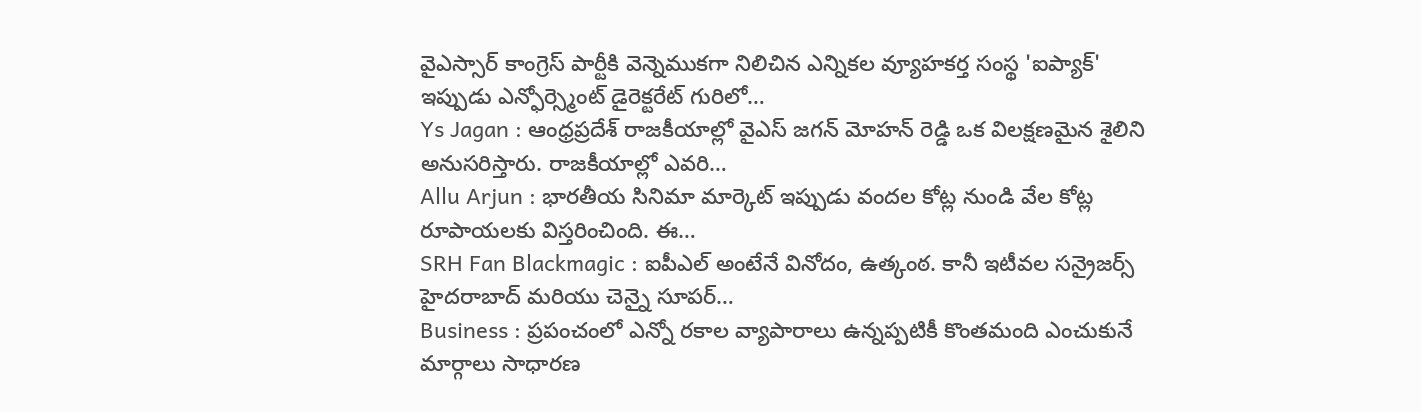వైఎస్సార్ కాంగ్రెస్ పార్టీకి వెన్నెముకగా నిలిచిన ఎన్నికల వ్యూహకర్త సంస్థ 'ఐప్యాక్' ఇప్పుడు ఎన్ఫోర్స్మెంట్ డైరెక్టరేట్ గురిలో…
Ys Jagan : ఆంధ్రప్రదేశ్ రాజకీయాల్లో వైఎస్ జగన్ మోహన్ రెడ్డి ఒక విలక్షణమైన శైలిని అనుసరిస్తారు. రాజకీయాల్లో ఎవరి…
Allu Arjun : భారతీయ సినిమా మార్కెట్ ఇప్పుడు వందల కోట్ల నుండి వేల కోట్ల రూపాయలకు విస్తరించింది. ఈ…
SRH Fan Blackmagic : ఐపీఎల్ అంటేనే వినోదం, ఉత్కంఠ. కానీ ఇటీవల సన్రైజర్స్ హైదరాబాద్ మరియు చెన్నై సూపర్…
Business : ప్రపంచంలో ఎన్నో రకాల వ్యాపారాలు ఉన్నప్పటికీ కొంతమంది ఎంచుకునే మార్గాలు సాధారణ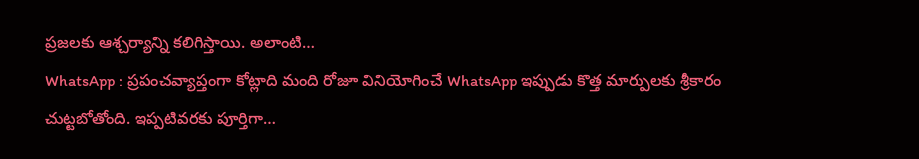ప్రజలకు ఆశ్చర్యాన్ని కలిగిస్తాయి. అలాంటి…
WhatsApp : ప్రపంచవ్యాప్తంగా కోట్లాది మంది రోజూ వినియోగించే WhatsApp ఇప్పుడు కొత్త మార్పులకు శ్రీకారం చుట్టబోతోంది. ఇప్పటివరకు పూర్తిగా…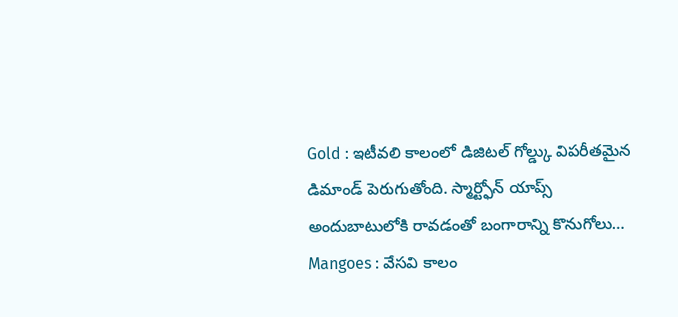Gold : ఇటీవలి కాలంలో డిజిటల్ గోల్డ్కు విపరీతమైన డిమాండ్ పెరుగుతోంది. స్మార్ట్ఫోన్ యాప్స్ అందుబాటులోకి రావడంతో బంగారాన్ని కొనుగోలు…
Mangoes : వేసవి కాలం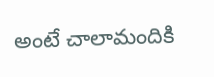అంటే చాలామందికి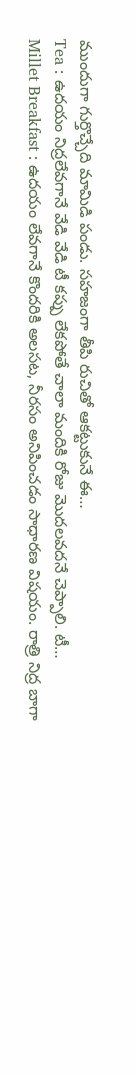ముందుగా గుర్తొచ్చేది మామిడి పండు. సహజంగా తీపి రుచితో ఆకట్టుకునే ఈ…
Tea : ఉదయం నిద్రలేవగానే వేడి వేడి టీ కప్పు లేకపోతే చాలా మందికి రోజు మొదలవదనే చెప్పాలి. టీ…
Millet Breakfast : ఉదయం లేవగానే కొందరికి అలసట, నీరసం అనిపించడం సాధారణ విషయం. రాత్రి నిద్ర బాగా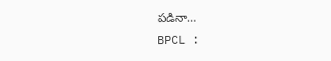పడినా…
BPCL :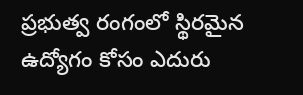ప్రభుత్వ రంగంలో స్థిరమైన ఉద్యోగం కోసం ఎదురు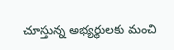చూస్తున్న అభ్యర్థులకు మంచి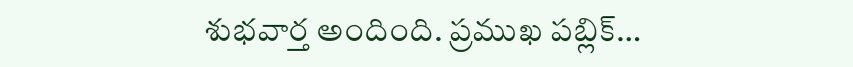శుభవార్త అందింది. ప్రముఖ పబ్లిక్…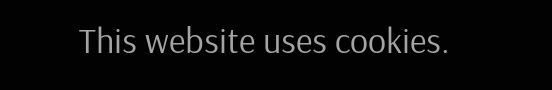This website uses cookies.